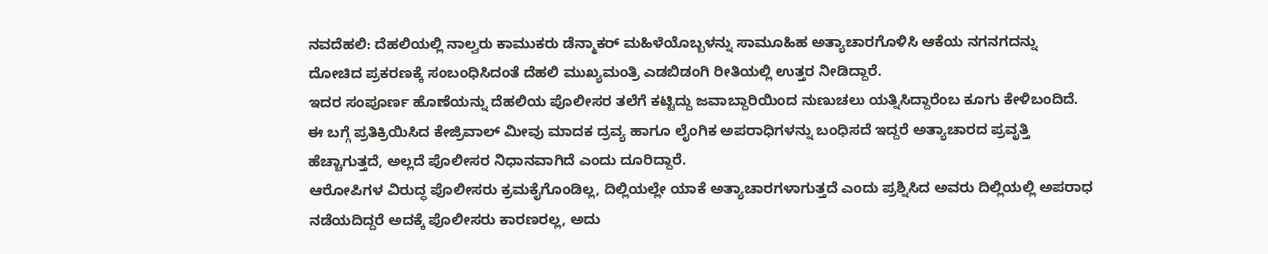ನವದೆಹಲಿ: ದೆಹಲಿಯಲ್ಲಿ ನಾಲ್ವರು ಕಾಮುಕರು ಡೆನ್ಮಾಕರ್ ಮಹಿಳೆಯೊಬ್ಬಳನ್ನು ಸಾಮೂಹಿಹ ಅತ್ಯಾಚಾರಗೊಳಿಸಿ ಆಕೆಯ ನಗನಗದನ್ನು ದೋಚಿದ ಪ್ರಕರಣಕ್ಕೆ ಸಂಬಂಧಿಸಿದಂತೆ ದೆಹಲಿ ಮುಖ್ಯಮಂತ್ರಿ ಎಡಬಿಡಂಗಿ ರೀತಿಯಲ್ಲಿ ಉತ್ತರ ನೀಡಿದ್ದಾರೆ.
ಇದರ ಸಂಪೂರ್ಣ ಹೊಣೆಯನ್ನು ದೆಹಲಿಯ ಪೊಲೀಸರ ತಲೆಗೆ ಕಟ್ಟಿದ್ದು ಜವಾಬ್ದಾರಿಯಿಂದ ನುಣುಚಲು ಯತ್ನಿಸಿದ್ದಾರೆಂಬ ಕೂಗು ಕೇಳಿಬಂದಿದೆ. ಈ ಬಗ್ಗೆ ಪ್ರತಿಕ್ರಿಯಿಸಿದ ಕೇಜ್ರಿವಾಲ್ ಮೀವು ಮಾದಕ ದ್ರವ್ಯ ಹಾಗೂ ಲೈಂಗಿಕ ಅಪರಾಧಿಗಳನ್ನು ಬಂಧಿಸದೆ ಇದ್ದರೆ ಅತ್ಯಾಚಾರದ ಪ್ರವೃತ್ತಿ ಹೆಚ್ಚಾಗುತ್ತದೆ, ಅಲ್ಲದೆ ಪೊಲೀಸರ ನಿಧಾನವಾಗಿದೆ ಎಂದು ದೂರಿದ್ದಾರೆ.
ಆರೋಪಿಗಳ ವಿರುದ್ಧ ಪೊಲೀಸರು ಕ್ರಮಕೈಗೊಂಡಿಲ್ಲ, ದಿಲ್ಲಿಯಲ್ಲೇ ಯಾಕೆ ಅತ್ಯಾಚಾರಗಳಾಗುತ್ತದೆ ಎಂದು ಪ್ರಶ್ನಿಸಿದ ಅವರು ದಿಲ್ಲಿಯಲ್ಲಿ ಅಪರಾಧ ನಡೆಯದಿದ್ದರೆ ಅದಕ್ಕೆ ಪೊಲೀಸರು ಕಾರಣರಲ್ಲ, ಅದು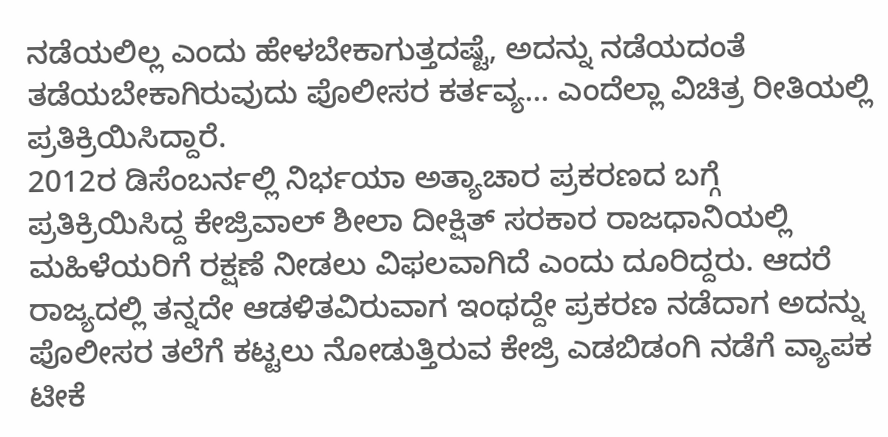ನಡೆಯಲಿಲ್ಲ ಎಂದು ಹೇಳಬೇಕಾಗುತ್ತದಷ್ಟೆ, ಅದನ್ನು ನಡೆಯದಂತೆ ತಡೆಯಬೇಕಾಗಿರುವುದು ಪೊಲೀಸರ ಕರ್ತವ್ಯ… ಎಂದೆಲ್ಲಾ ವಿಚಿತ್ರ ರೀತಿಯಲ್ಲಿ ಪ್ರತಿಕ್ರಿಯಿಸಿದ್ದಾರೆ.
2012ರ ಡಿಸೆಂಬರ್ನಲ್ಲಿ ನಿರ್ಭಯಾ ಅತ್ಯಾಚಾರ ಪ್ರಕರಣದ ಬಗ್ಗೆ ಪ್ರತಿಕ್ರಿಯಿಸಿದ್ದ ಕೇಜ್ರಿವಾಲ್ ಶೀಲಾ ದೀಕ್ಷಿತ್ ಸರಕಾರ ರಾಜಧಾನಿಯಲ್ಲಿ ಮಹಿಳೆಯರಿಗೆ ರಕ್ಷಣೆ ನೀಡಲು ವಿಫಲವಾಗಿದೆ ಎಂದು ದೂರಿದ್ದರು. ಆದರೆ ರಾಜ್ಯದಲ್ಲಿ ತನ್ನದೇ ಆಡಳಿತವಿರುವಾಗ ಇಂಥದ್ದೇ ಪ್ರಕರಣ ನಡೆದಾಗ ಅದನ್ನು ಪೊಲೀಸರ ತಲೆಗೆ ಕಟ್ಟಲು ನೋಡುತ್ತಿರುವ ಕೇಜ್ರಿ ಎಡಬಿಡಂಗಿ ನಡೆಗೆ ವ್ಯಾಪಕ ಟೀಕೆ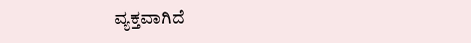ವ್ಯಕ್ತವಾಗಿದೆ